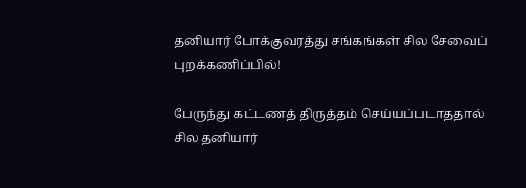தனியார் போக்குவரத்து சங்கங்கள் சில சேவைப் புறக்கணிப்பில்!

பேருந்து கட்டணத் திருத்தம் செய்யப்படாததால் சில தனியார்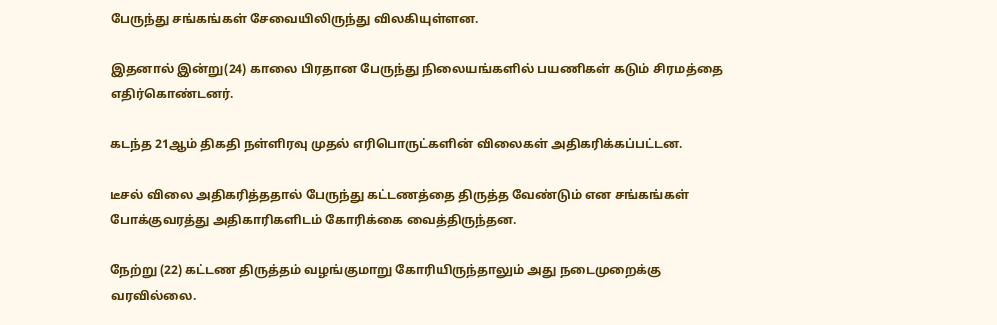பேருந்து சங்கங்கள் சேவையிலிருந்து விலகியுள்ளன.

இதனால் இன்று(24) காலை பிரதான பேருந்து நிலையங்களில் பயணிகள் கடும் சிரமத்தை எதிர்கொண்டனர்.

கடந்த 21ஆம் திகதி நள்ளிரவு முதல் எரிபொருட்களின் விலைகள் அதிகரிக்கப்பட்டன.

டீசல் விலை அதிகரித்ததால் பேருந்து கட்டணத்தை திருத்த வேண்டும் என சங்கங்கள் போக்குவரத்து அதிகாரிகளிடம் கோரிக்கை வைத்திருந்தன.

நேற்று (22) கட்டண திருத்தம் வழங்குமாறு கோரியிருந்தாலும் அது நடைமுறைக்கு வரவில்லை.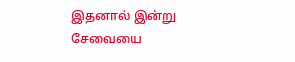இதனால் இன்று சேவையை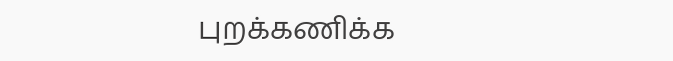புறக்கணிக்க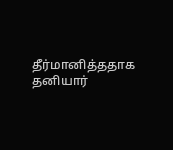தீர்மானித்ததாக தனியார்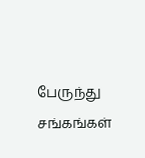பேருந்து சங்கங்கள்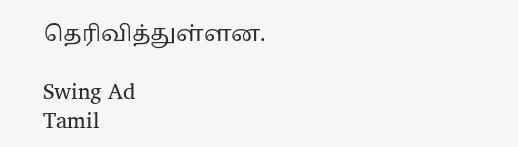தெரிவித்துள்ளன.

Swing Ad
Tamil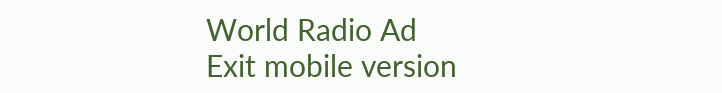World Radio Ad
Exit mobile version